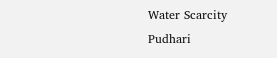Water Scarcity Pudhari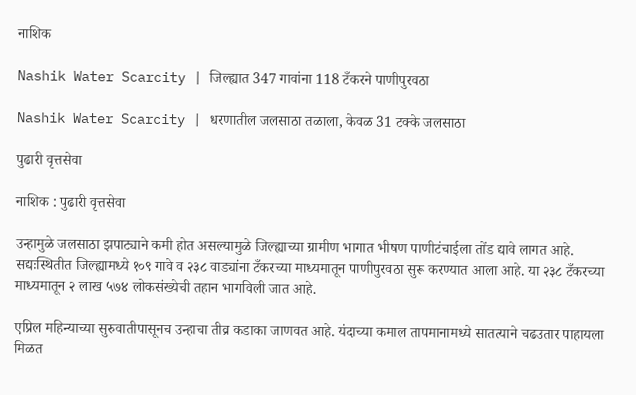नाशिक

Nashik Water Scarcity | जिल्ह्यात 347 गावांना 118 टँकरने पाणीपुरवठा

Nashik Water Scarcity | धरणातील जलसाठा तळाला, केवळ 31 टक्के जलसाठा

पुढारी वृत्तसेवा

नाशिक : पुढारी वृत्तसेवा

उन्हामुळे जलसाठा झपाट्याने कमी होत असल्यामुळे जिल्ह्याच्या ग्रामीण भागात भीषण पाणीटंचाईला तोंड द्यावे लागत आहे. सद्यःस्थितीत जिल्ह्यामध्ये १०९ गावे व २३८ वाड्यांना टँकरच्या माध्यमातून पाणीपुरवठा सुरू करण्यात आला आहे. या २३८ टँकरच्या माध्यमातून २ लाख ५७४ लोकसंख्येची तहान भागविली जात आहे.

एप्रिल महिन्याच्या सुरुवातीपासूनच उन्हाचा तीव्र कडाका जाणवत आहे. यंदाच्या कमाल तापमानामध्ये सातत्याने चढउतार पाहायला मिळत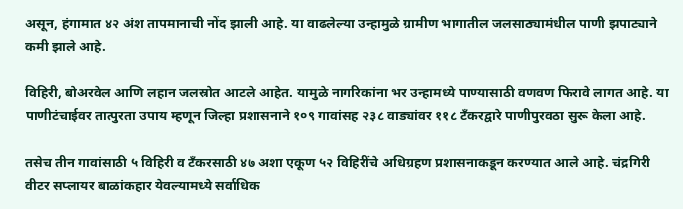असून, हंगामात ४२ अंश तापमानाची नोंद झाली आहे. या वाढलेल्या उन्हामुळे ग्रामीण भागातील जलसाठ्यामंधील पाणी झपाट्याने कमी झाले आहे.

विहिरी, बोअरवेल आणि लहान जलस्रोत आटले आहेत. यामुळे नागरिकांना भर उन्हामध्ये पाण्यासाठी वणवण फिरावे लागत आहे. या पाणीटंचाईवर तात्पुरता उपाय म्हणून जिल्हा प्रशासनाने १०९ गावांसह २३८ वाड्यांवर ११८ टँकरद्वारे पाणीपुरवठा सुरू केला आहे.

तसेच तीन गावांसाठी ५ विहिरी व टँकरसाठी ४७ अशा एकूण ५२ विहिरींचे अधिग्रहण प्रशासनाकडून करण्यात आले आहे. चंद्रगिरी वीटर सप्लायर बाळांकहार येवल्यामध्ये सर्वाधिक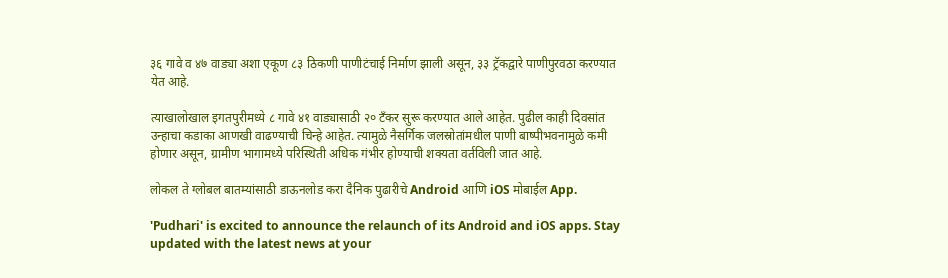३६ गावे व ४७ वाड्या अशा एकूण ८३ ठिकणी पाणीटंचाई निर्माण झाली असून, ३३ ट्रॅकद्वारे पाणीपुरवठा करण्यात येत आहे.

त्याखालोखाल इगतपुरीमध्ये ८ गावे ४१ वाड्यासाठी २० टँकर सुरू करण्यात आले आहेत. पुढील काही दिवसांत उन्हाचा कडाका आणखी वाढण्याची चिन्हे आहेत. त्यामुळे नैसर्गिक जलस्रोतांमधील पाणी बाष्पीभवनामुळे कमी होणार असून, ग्रामीण भागामध्ये परिस्थिती अधिक गंभीर होण्याची शक्यता वर्तविली जात आहे.

लोकल ते ग्लोबल बातम्यांसाठी डाऊनलोड करा दैनिक पुढारीचे Android आणि iOS मोबाईल App.

'Pudhari' is excited to announce the relaunch of its Android and iOS apps. Stay updated with the latest news at your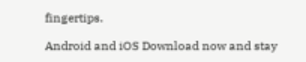fingertips.

Android and iOS Download now and stay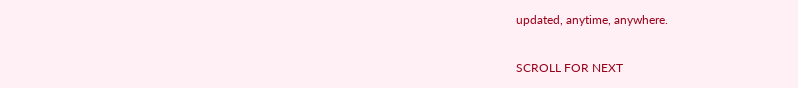updated, anytime, anywhere.

SCROLL FOR NEXT